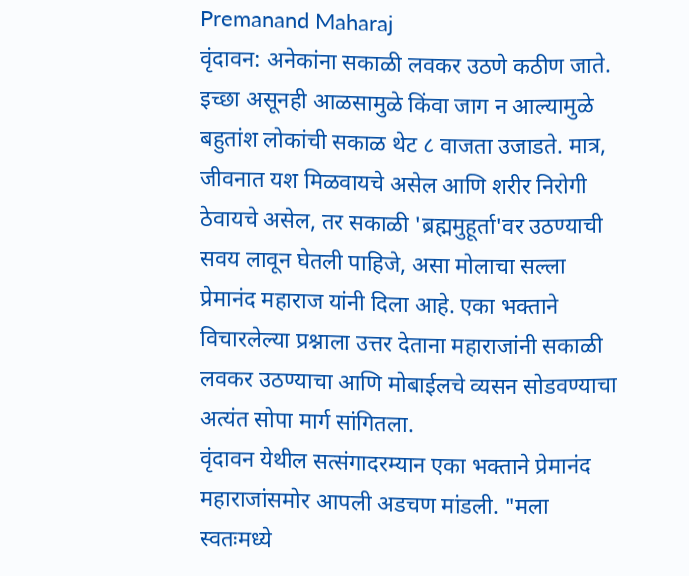Premanand Maharaj
वृंदावन: अनेकांना सकाळी लवकर उठणे कठीण जाते. इच्छा असूनही आळसामुळे किंवा जाग न आल्यामुळे बहुतांश लोकांची सकाळ थेट ८ वाजता उजाडते. मात्र, जीवनात यश मिळवायचे असेल आणि शरीर निरोगी ठेवायचे असेल, तर सकाळी 'ब्रह्ममुहूर्ता'वर उठण्याची सवय लावून घेतली पाहिजे, असा मोलाचा सल्ला प्रेमानंद महाराज यांनी दिला आहे. एका भक्ताने विचारलेल्या प्रश्नाला उत्तर देताना महाराजांनी सकाळी लवकर उठण्याचा आणि मोबाईलचे व्यसन सोडवण्याचा अत्यंत सोपा मार्ग सांगितला.
वृंदावन येथील सत्संगादरम्यान एका भक्ताने प्रेमानंद महाराजांसमोर आपली अडचण मांडली. "मला स्वतःमध्ये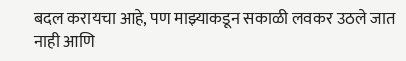बदल करायचा आहे, पण माझ्याकडून सकाळी लवकर उठले जात नाही आणि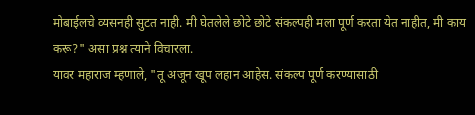मोबाईलचे व्यसनही सुटत नाही. मी घेतलेले छोटे छोटे संकल्पही मला पूर्ण करता येत नाहीत, मी काय करू?" असा प्रश्न त्याने विचारला.
यावर महाराज म्हणाले, "तू अजून खूप लहान आहेस. संकल्प पूर्ण करण्यासाठी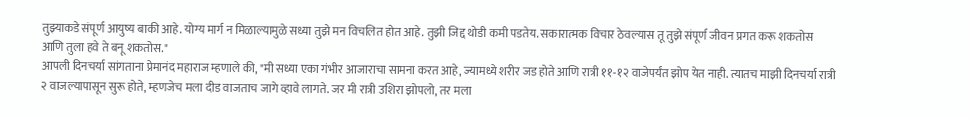तुझ्याकडे संपूर्ण आयुष्य बाकी आहे. योग्य मार्ग न मिळाल्यामुळे सध्या तुझे मन विचलित होत आहे. तुझी जिद्द थोडी कमी पडतेय. सकारात्मक विचार ठेवल्यास तू तुझे संपूर्ण जीवन प्रगत करू शकतोस आणि तुला हवे ते बनू शकतोस."
आपली दिनचर्या सांगताना प्रेमानंद महाराज म्हणाले की, "मी सध्या एका गंभीर आजाराचा सामना करत आहे, ज्यामध्ये शरीर जड होते आणि रात्री ११-१२ वाजेपर्यंत झोप येत नाही. त्यातच माझी दिनचर्या रात्री २ वाजल्यापासून सुरू होते, म्हणजेच मला दीड वाजताच जागे व्हावे लागते. जर मी रात्री उशिरा झोपलो, तर मला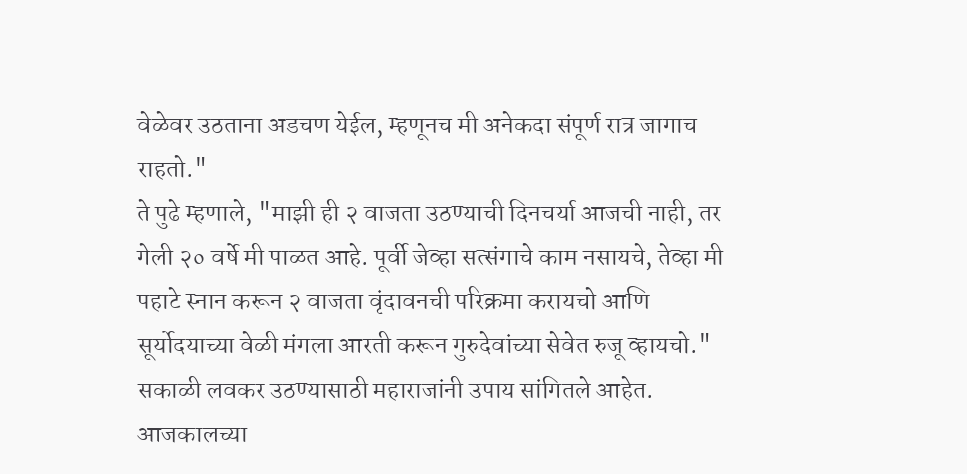वेळेवर उठताना अडचण येईल, म्हणूनच मी अनेकदा संपूर्ण रात्र जागाच राहतो."
ते पुढे म्हणाले, "माझी ही २ वाजता उठण्याची दिनचर्या आजची नाही, तर गेली २० वर्षे मी पाळत आहे. पूर्वी जेव्हा सत्संगाचे काम नसायचे, तेव्हा मी पहाटे स्नान करून २ वाजता वृंदावनची परिक्रमा करायचो आणि सूर्योदयाच्या वेळी मंगला आरती करून गुरुदेवांच्या सेवेत रुजू व्हायचो."
सकाळी लवकर उठण्यासाठी महाराजांनी उपाय सांगितले आहेत. आजकालच्या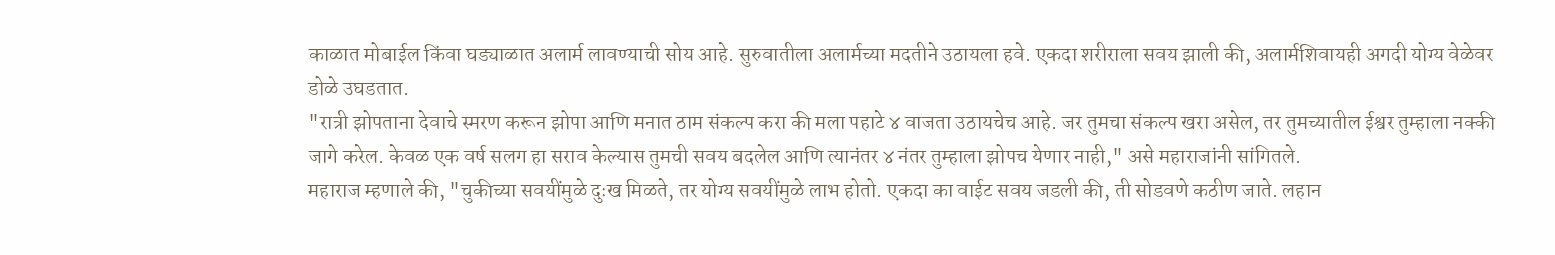काळात मोबाईल किंवा घड्याळात अलार्म लावण्याची सोय आहे. सुरुवातीला अलार्मच्या मदतीने उठायला हवे. एकदा शरीराला सवय झाली की, अलार्मशिवायही अगदी योग्य वेळेवर डोळे उघडतात.
"रात्री झोपताना देवाचे स्मरण करून झोपा आणि मनात ठाम संकल्प करा की मला पहाटे ४ वाजता उठायचेच आहे. जर तुमचा संकल्प खरा असेल, तर तुमच्यातील ईश्वर तुम्हाला नक्की जागे करेल. केवळ एक वर्ष सलग हा सराव केल्यास तुमची सवय बदलेल आणि त्यानंतर ४ नंतर तुम्हाला झोपच येणार नाही," असे महाराजांनी सांगितले.
महाराज म्हणाले की, "चुकीच्या सवयींमुळे दुःख मिळते, तर योग्य सवयींमुळे लाभ होतो. एकदा का वाईट सवय जडली की, ती सोडवणे कठीण जाते. लहान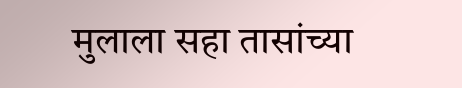मुलाला सहा तासांच्या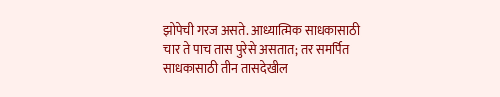झोपेची गरज असते. आध्यात्मिक साधकासाठी चार ते पाच तास पुरेसे असतात; तर समर्पित साधकासाठी तीन तासदेखील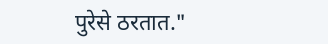पुरेसे ठरतात."